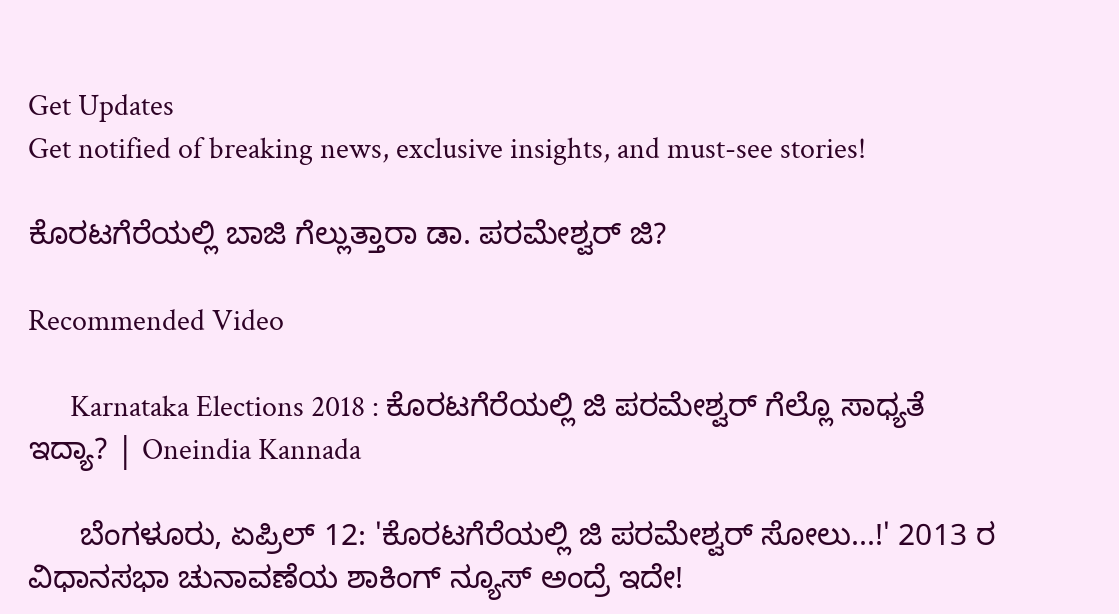Get Updates
Get notified of breaking news, exclusive insights, and must-see stories!

ಕೊರಟಗೆರೆಯಲ್ಲಿ ಬಾಜಿ ಗೆಲ್ಲುತ್ತಾರಾ ಡಾ. ಪರಮೇಶ್ವರ್ ಜಿ?

Recommended Video

      Karnataka Elections 2018 : ಕೊರಟಗೆರೆಯಲ್ಲಿ ಜಿ ಪರಮೇಶ್ವರ್ ಗೆಲ್ಲೊ ಸಾಧ್ಯತೆ ಇದ್ಯಾ? | Oneindia Kannada

      ಬೆಂಗಳೂರು, ಏಪ್ರಿಲ್ 12: 'ಕೊರಟಗೆರೆಯಲ್ಲಿ ಜಿ ಪರಮೇಶ್ವರ್ ಸೋಲು...!' 2013 ರ ವಿಧಾನಸಭಾ ಚುನಾವಣೆಯ ಶಾಕಿಂಗ್ ನ್ಯೂಸ್ ಅಂದ್ರೆ ಇದೇ!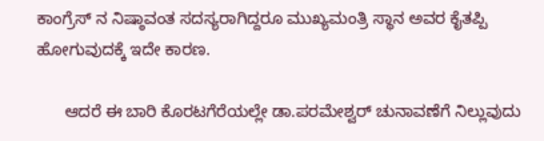ಕಾಂಗ್ರೆಸ್ ನ ನಿಷ್ಠಾವಂತ ಸದಸ್ಯರಾಗಿದ್ದರೂ ಮುಖ್ಯಮಂತ್ರಿ ಸ್ಥಾನ ಅವರ ಕೈತಪ್ಪಿ ಹೋಗುವುದಕ್ಕೆ ಇದೇ ಕಾರಣ.

      ಆದರೆ ಈ ಬಾರಿ ಕೊರಟಗೆರೆಯಲ್ಲೇ ಡಾ.ಪರಮೇಶ್ವರ್ ಚುನಾವಣೆಗೆ ನಿಲ್ಲುವುದು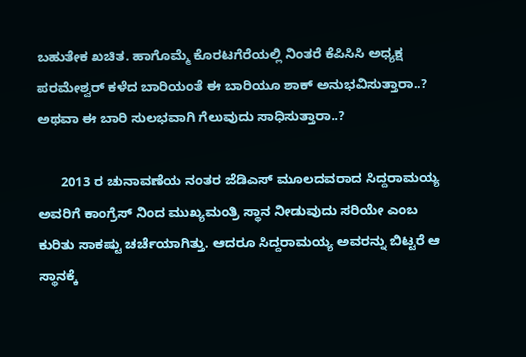ಬಹುತೇಕ ಖಚಿತ. ಹಾಗೊಮ್ಮೆ ಕೊರಟಗೆರೆಯಲ್ಲಿ ನಿಂತರೆ ಕೆಪಿಸಿಸಿ ಅಧ್ಯಕ್ಷ ಪರಮೇಶ್ವರ್ ಕಳೆದ ಬಾರಿಯಂತೆ ಈ ಬಾರಿಯೂ ಶಾಕ್ ಅನುಭವಿಸುತ್ತಾರಾ..? ಅಥವಾ ಈ ಬಾರಿ ಸುಲಭವಾಗಿ ಗೆಲುವುದು ಸಾಧಿಸುತ್ತಾರಾ..?

      2013 ರ ಚುನಾವಣೆಯ ನಂತರ ಜೆಡಿಎಸ್ ಮೂಲದವರಾದ ಸಿದ್ದರಾಮಯ್ಯ ಅವರಿಗೆ ಕಾಂಗ್ರೆಸ್ ನಿಂದ ಮುಖ್ಯಮಂತ್ರಿ ಸ್ಥಾನ ನೀಡುವುದು ಸರಿಯೇ ಎಂಬ ಕುರಿತು ಸಾಕಷ್ಟು ಚರ್ಚೆಯಾಗಿತ್ತು. ಆದರೂ ಸಿದ್ದರಾಮಯ್ಯ ಅವರನ್ನು ಬಿಟ್ಟರೆ ಆ ಸ್ಥಾನಕ್ಕೆ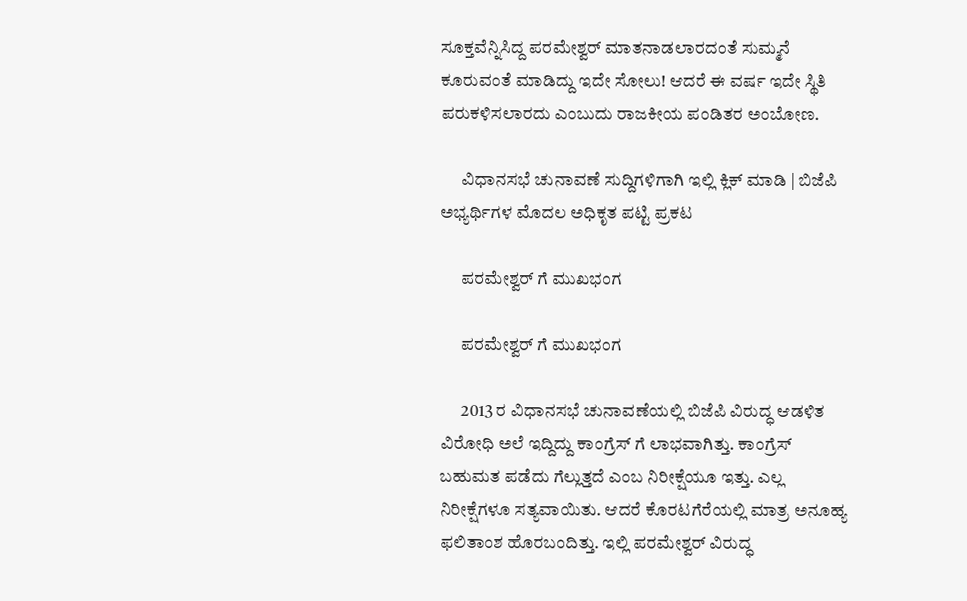ಸೂಕ್ತವೆನ್ನಿಸಿದ್ದ ಪರಮೇಶ್ವರ್ ಮಾತನಾಡಲಾರದಂತೆ ಸುಮ್ಮನೆ ಕೂರುವಂತೆ ಮಾಡಿದ್ದು ಇದೇ ಸೋಲು! ಆದರೆ ಈ ವರ್ಷ ಇದೇ ಸ್ಥಿತಿ ಪರುಕಳಿಸಲಾರದು ಎಂಬುದು ರಾಜಕೀಯ ಪಂಡಿತರ ಅಂಬೋಣ.

      ವಿಧಾನಸಭೆ ಚುನಾವಣೆ ಸುದ್ದಿಗಳಿಗಾಗಿ ಇಲ್ಲಿ ಕ್ಲಿಕ್ ಮಾಡಿ | ಬಿಜೆಪಿ ಅಭ್ಯರ್ಥಿಗಳ ಮೊದಲ ಅಧಿಕೃತ ಪಟ್ಟಿ ಪ್ರಕಟ

      ಪರಮೇಶ್ವರ್ ಗೆ ಮುಖಭಂಗ

      ಪರಮೇಶ್ವರ್ ಗೆ ಮುಖಭಂಗ

      2013 ರ ವಿಧಾನಸಭೆ ಚುನಾವಣೆಯಲ್ಲಿ ಬಿಜೆಪಿ ವಿರುದ್ಧ ಆಡಳಿತ ವಿರೋಧಿ ಅಲೆ ಇದ್ದಿದ್ದು ಕಾಂಗ್ರೆಸ್ ಗೆ ಲಾಭವಾಗಿತ್ತು. ಕಾಂಗ್ರೆಸ್ ಬಹುಮತ ಪಡೆದು ಗೆಲ್ಲುತ್ತದೆ ಎಂಬ ನಿರೀಕ್ಷೆಯೂ ಇತ್ತು. ಎಲ್ಲ ನಿರೀಕ್ಷೆಗಳೂ ಸತ್ಯವಾಯಿತು. ಆದರೆ ಕೊರಟಗೆರೆಯಲ್ಲಿ ಮಾತ್ರ ಅನೂಹ್ಯ ಫಲಿತಾಂಶ ಹೊರಬಂದಿತ್ತು. ಇಲ್ಲಿ ಪರಮೇಶ್ವರ್ ವಿರುದ್ಧ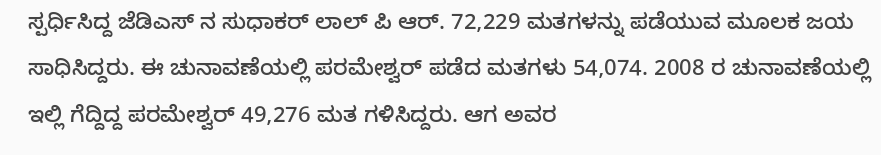ಸ್ಪರ್ಧಿಸಿದ್ದ ಜೆಡಿಎಸ್ ನ ಸುಧಾಕರ್ ಲಾಲ್ ಪಿ ಆರ್. 72,229 ಮತಗಳನ್ನು ಪಡೆಯುವ ಮೂಲಕ ಜಯ ಸಾಧಿಸಿದ್ದರು. ಈ ಚುನಾವಣೆಯಲ್ಲಿ ಪರಮೇಶ್ವರ್ ಪಡೆದ ಮತಗಳು 54,074. 2008 ರ ಚುನಾವಣೆಯಲ್ಲಿ ಇಲ್ಲಿ ಗೆದ್ದಿದ್ದ ಪರಮೇಶ್ವರ್ 49,276 ಮತ ಗಳಿಸಿದ್ದರು. ಆಗ ಅವರ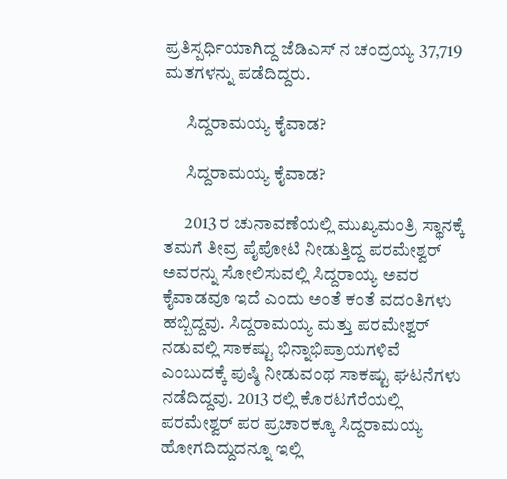ಪ್ರತಿಸ್ಪರ್ಧಿಯಾಗಿದ್ದ ಜೆಡಿಎಸ್ ನ ಚಂದ್ರಯ್ಯ 37,719 ಮತಗಳನ್ನು ಪಡೆದಿದ್ದರು.

      ಸಿದ್ದರಾಮಯ್ಯ ಕೈವಾಡ?

      ಸಿದ್ದರಾಮಯ್ಯ ಕೈವಾಡ?

      2013 ರ ಚುನಾವಣೆಯಲ್ಲಿ ಮುಖ್ಯಮಂತ್ರಿ ಸ್ಥಾನಕ್ಕೆ ತಮಗೆ ತೀವ್ರ ಪೈಪೋಟಿ ನೀಡುತ್ತಿದ್ದ ಪರಮೇಶ್ವರ್ ಅವರನ್ನು ಸೋಲಿಸುವಲ್ಲಿ ಸಿದ್ದರಾಯ್ಯ ಅವರ ಕೈವಾಡವೂ ಇದೆ ಎಂದು ಅಂತೆ ಕಂತೆ ವದಂತಿಗಳು ಹಬ್ಬಿದ್ದವು. ಸಿದ್ದರಾಮಯ್ಯ ಮತ್ತು ಪರಮೇಶ್ವರ್ ನಡುವಲ್ಲಿ ಸಾಕಷ್ಟು ಭಿನ್ನಾಭಿಪ್ರಾಯಗಳಿವೆ ಎಂಬುದಕ್ಕೆ ಪುಷ್ಠಿ ನೀಡುವಂಥ ಸಾಕಷ್ಟು ಘಟನೆಗಳು ನಡೆದಿದ್ದವು. 2013 ರಲ್ಲಿ ಕೊರಟಗೆರೆಯಲ್ಲಿ ಪರಮೇಶ್ವರ್ ಪರ ಪ್ರಚಾರಕ್ಕೂ ಸಿದ್ದರಾಮಯ್ಯ ಹೋಗದಿದ್ದುದನ್ನೂ ಇಲ್ಲಿ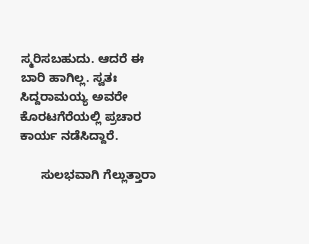ಸ್ಮರಿಸಬಹುದು. ಆದರೆ ಈ ಬಾರಿ ಹಾಗಿಲ್ಲ. ಸ್ವತಃ ಸಿದ್ದರಾಮಯ್ಯ ಅವರೇ ಕೊರಟಗೆರೆಯಲ್ಲಿ ಪ್ರಚಾರ ಕಾರ್ಯ ನಡೆಸಿದ್ದಾರೆ.

      ಸುಲಭವಾಗಿ ಗೆಲ್ಲುತ್ತಾರಾ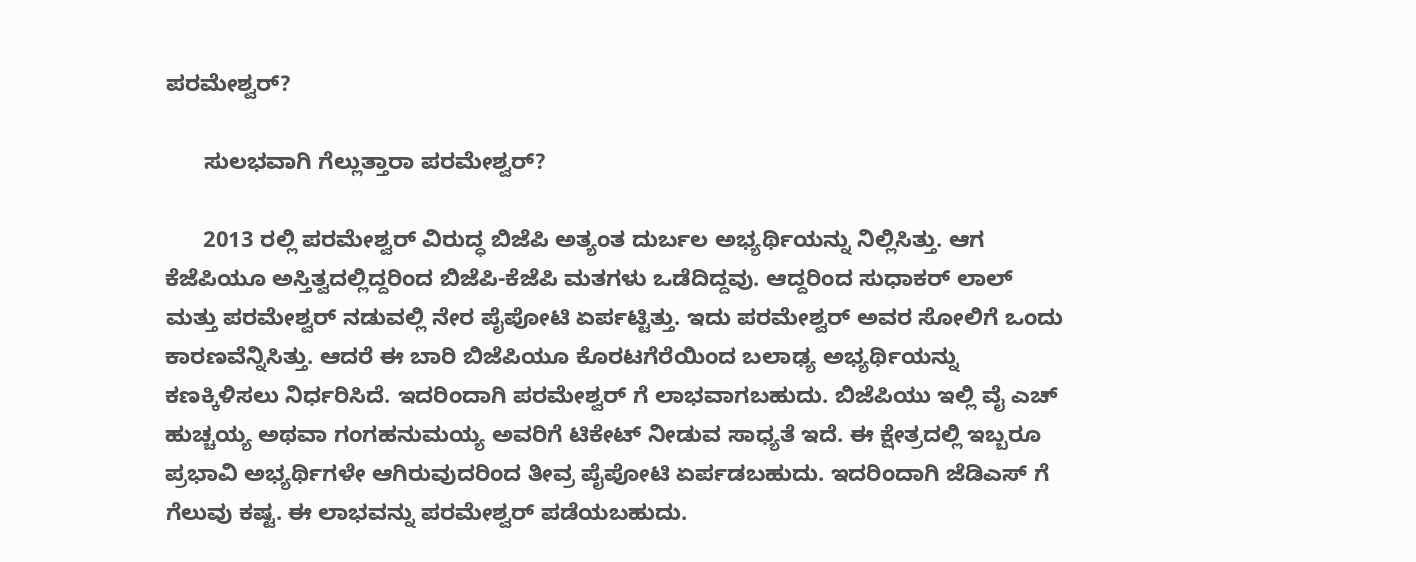ಪರಮೇಶ್ವರ್?

      ಸುಲಭವಾಗಿ ಗೆಲ್ಲುತ್ತಾರಾ ಪರಮೇಶ್ವರ್?

      2013 ರಲ್ಲಿ ಪರಮೇಶ್ವರ್ ವಿರುದ್ಧ ಬಿಜೆಪಿ ಅತ್ಯಂತ ದುರ್ಬಲ ಅಭ್ಯರ್ಥಿಯನ್ನು ನಿಲ್ಲಿಸಿತ್ತು. ಆಗ ಕೆಜೆಪಿಯೂ ಅಸ್ತಿತ್ವದಲ್ಲಿದ್ದರಿಂದ ಬಿಜೆಪಿ-ಕೆಜೆಪಿ ಮತಗಳು ಒಡೆದಿದ್ದವು. ಆದ್ದರಿಂದ ಸುಧಾಕರ್ ಲಾಲ್ ಮತ್ತು ಪರಮೇಶ್ವರ್ ನಡುವಲ್ಲಿ ನೇರ ಪೈಪೋಟಿ ಏರ್ಪಟ್ಟಿತ್ತು. ಇದು ಪರಮೇಶ್ವರ್ ಅವರ ಸೋಲಿಗೆ ಒಂದು ಕಾರಣವೆನ್ನಿಸಿತ್ತು. ಆದರೆ ಈ ಬಾರಿ ಬಿಜೆಪಿಯೂ ಕೊರಟಗೆರೆಯಿಂದ ಬಲಾಢ್ಯ ಅಭ್ಯರ್ಥಿಯನ್ನು ಕಣಕ್ಕಿಳಿಸಲು ನಿರ್ಧರಿಸಿದೆ. ಇದರಿಂದಾಗಿ ಪರಮೇಶ್ವರ್ ಗೆ ಲಾಭವಾಗಬಹುದು. ಬಿಜೆಪಿಯು ಇಲ್ಲಿ ವೈ ಎಚ್ ಹುಚ್ಚಯ್ಯ ಅಥವಾ ಗಂಗಹನುಮಯ್ಯ ಅವರಿಗೆ ಟಿಕೇಟ್ ನೀಡುವ ಸಾಧ್ಯತೆ ಇದೆ. ಈ ಕ್ಷೇತ್ರದಲ್ಲಿ ಇಬ್ಬರೂ ಪ್ರಭಾವಿ ಅಭ್ಯರ್ಥಿಗಳೇ ಆಗಿರುವುದರಿಂದ ತೀವ್ರ ಪೈಪೋಟಿ ಏರ್ಪಡಬಹುದು. ಇದರಿಂದಾಗಿ ಜೆಡಿಎಸ್ ಗೆ ಗೆಲುವು ಕಷ್ಟ. ಈ ಲಾಭವನ್ನು ಪರಮೇಶ್ವರ್ ಪಡೆಯಬಹುದು.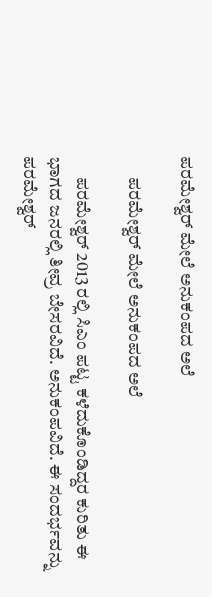ಪರಮೇಶ್ವರ್ ಮೇಲೆ ಅನುಕಂಪದ ಅಲೆ

      ಪರಮೇಶ್ವರ್ ಮೇಲೆ ಅನುಕಂಪದ ಅಲೆ

      ಪರಮೇಶ್ವರ್ 2013 ರಲ್ಲಿ ಸಿಎಂ ಪಟ್ಟ ಕಳೆದುಕೊಂಡಿದ್ದರ ಕುರಿತು ಈ ಭಾಗದ ಜನರಲ್ಲಿ ತೀವ್ರ ಬೇಸರವಿದೆ. ಅನುಕಂಪವಿದೆ. ಈ ಸಂದರ್ಭವನ್ನು ಪರಮೇಶ್ವರ್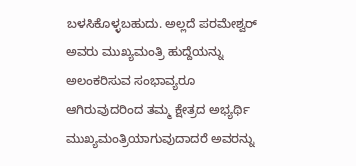ಬಳಸಿಕೊಳ್ಳಬಹುದು. ಅಲ್ಲದೆ ಪರಮೇಶ್ವರ್ ಅವರು ಮುಖ್ಯಮಂತ್ರಿ ಹುದ್ದೆಯನ್ನು ಅಲಂಕರಿಸುವ ಸಂಭಾವ್ಯರೂ ಆಗಿರುವುದರಿಂದ ತಮ್ಮ ಕ್ಷೇತ್ರದ ಅಭ್ಯರ್ಥಿ ಮುಖ್ಯಮಂತ್ರಿಯಾಗುವುದಾದರೆ ಅವರನ್ನು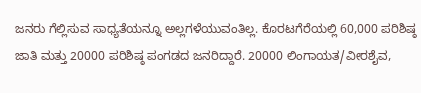ಜನರು ಗೆಲ್ಲಿಸುವ ಸಾಧ್ಯತೆಯನ್ನೂ ಅಲ್ಲಗಳೆಯುವಂತಿಲ್ಲ. ಕೊರಟಗೆರೆಯಲ್ಲಿ 60,000 ಪರಿಶಿಷ್ಠ ಜಾತಿ ಮತ್ತು 20000 ಪರಿಶಿಷ್ಠ ಪಂಗಡದ ಜನರಿದ್ದಾರೆ. 20000 ಲಿಂಗಾಯತ/ವೀರಶೈವ,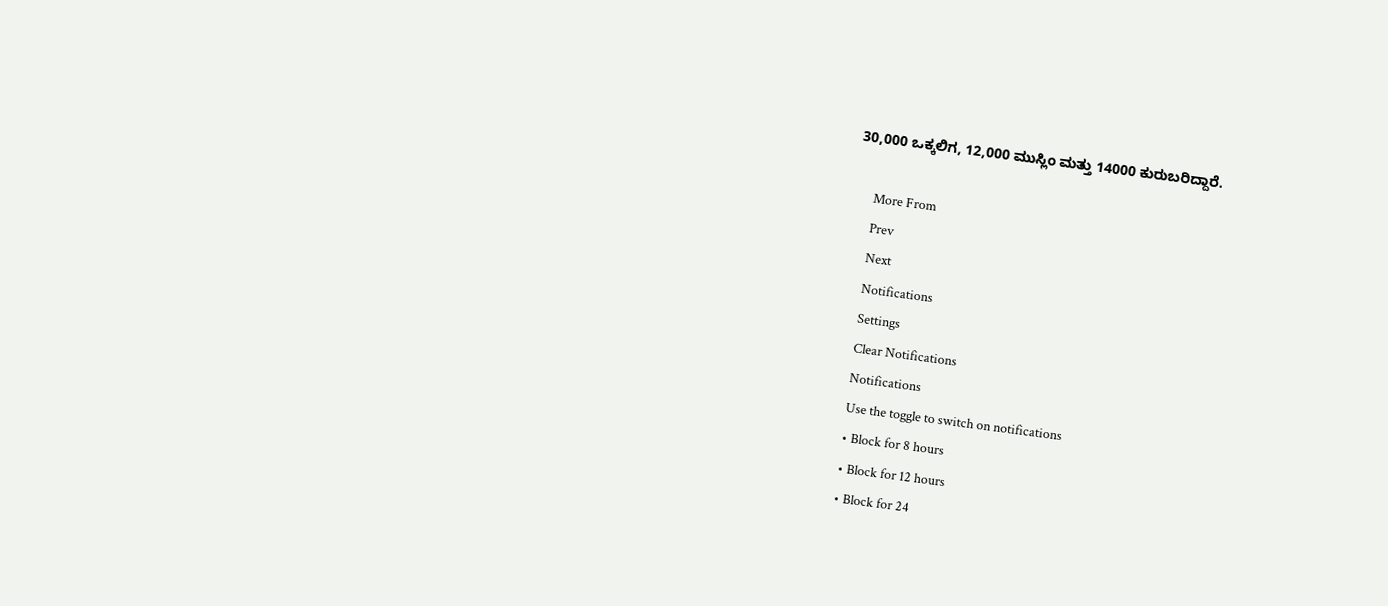30,000 ಒಕ್ಕಲಿಗ, 12,000 ಮುಸ್ಲಿಂ ಮತ್ತು 14000 ಕುರುಬರಿದ್ದಾರೆ.

      More From
      Prev
      Next
      Notifications
      Settings
      Clear Notifications
      Notifications
      Use the toggle to switch on notifications
      • Block for 8 hours
      • Block for 12 hours
      • Block for 24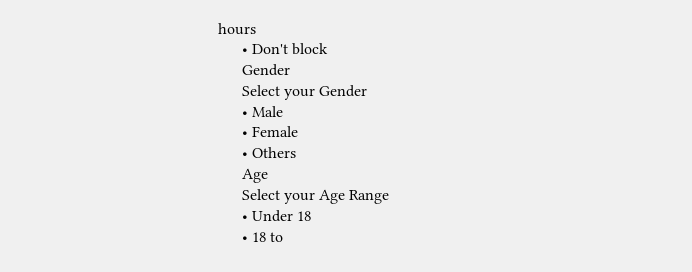hours
      • Don't block
      Gender
      Select your Gender
      • Male
      • Female
      • Others
      Age
      Select your Age Range
      • Under 18
      • 18 to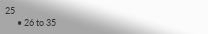25
      • 26 to 35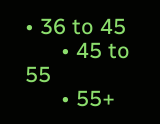• 36 to 45
      • 45 to 55
      • 55+